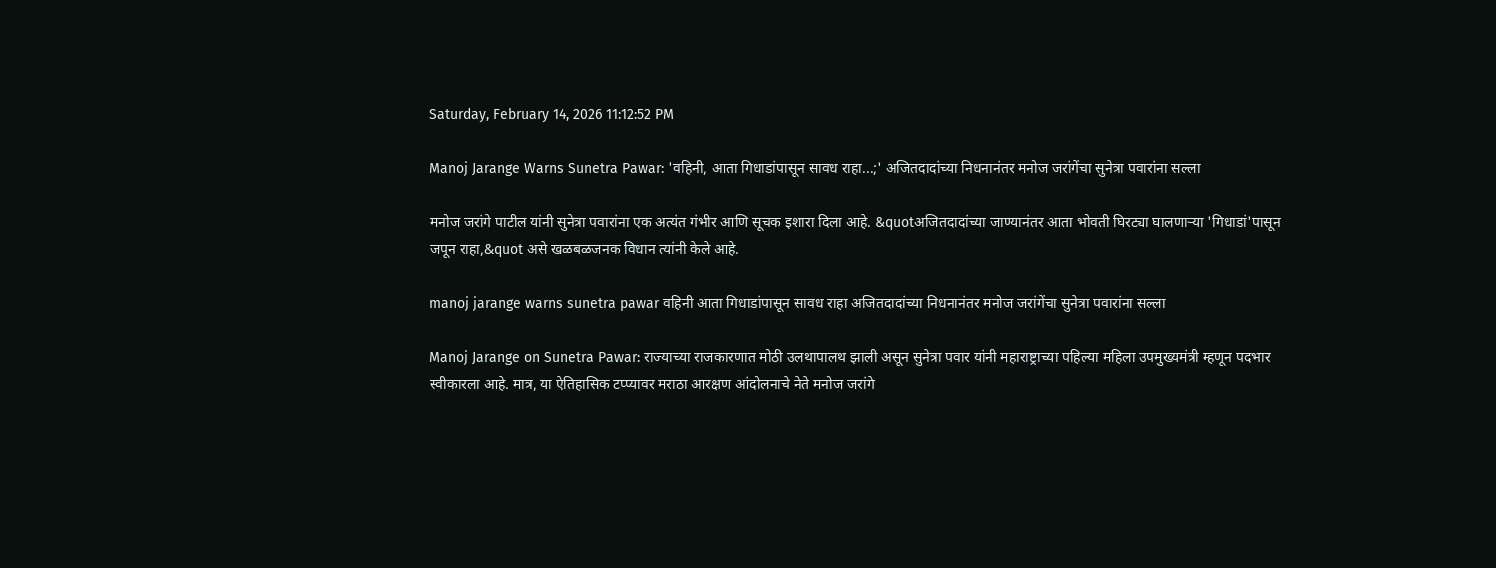Saturday, February 14, 2026 11:12:52 PM

Manoj Jarange Warns Sunetra Pawar: 'वहिनी, आता गिधाडांपासून सावध राहा...;' अजितदादांच्या निधनानंतर मनोज जरांगेंचा सुनेत्रा पवारांना सल्ला

मनोज जरांगे पाटील यांनी सुनेत्रा पवारांना एक अत्यंत गंभीर आणि सूचक इशारा दिला आहे. &quotअजितदादांच्या जाण्यानंतर आता भोवती घिरट्या घालणाऱ्या 'गिधाडां'पासून जपून राहा,&quot असे खळबळजनक विधान त्यांनी केले आहे.

manoj jarange warns sunetra pawar वहिनी आता गिधाडांपासून सावध राहा अजितदादांच्या निधनानंतर मनोज जरांगेंचा सुनेत्रा पवारांना सल्ला

Manoj Jarange on Sunetra Pawar: राज्याच्या राजकारणात मोठी उलथापालथ झाली असून सुनेत्रा पवार यांनी महाराष्ट्राच्या पहिल्या महिला उपमुख्यमंत्री म्हणून पदभार स्वीकारला आहे. मात्र, या ऐतिहासिक टप्प्यावर मराठा आरक्षण आंदोलनाचे नेते मनोज जरांगे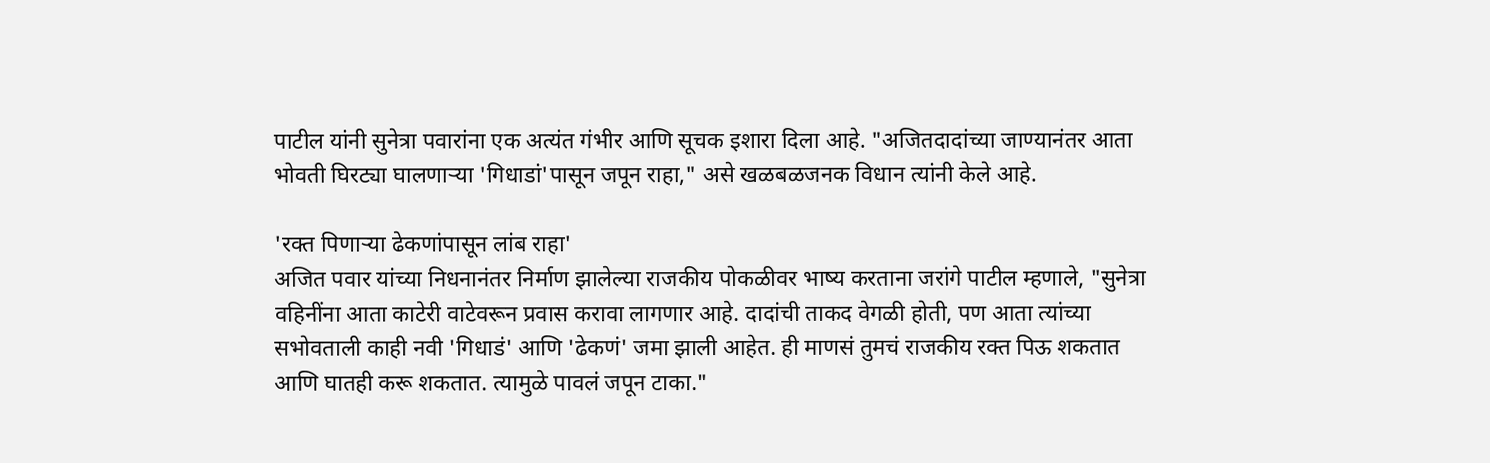पाटील यांनी सुनेत्रा पवारांना एक अत्यंत गंभीर आणि सूचक इशारा दिला आहे. "अजितदादांच्या जाण्यानंतर आता भोवती घिरट्या घालणाऱ्या 'गिधाडां'पासून जपून राहा," असे खळबळजनक विधान त्यांनी केले आहे.

'रक्त पिणाऱ्या ढेकणांपासून लांब राहा'
अजित पवार यांच्या निधनानंतर निर्माण झालेल्या राजकीय पोकळीवर भाष्य करताना जरांगे पाटील म्हणाले, "सुनेत्रा वहिनींना आता काटेरी वाटेवरून प्रवास करावा लागणार आहे. दादांची ताकद वेगळी होती, पण आता त्यांच्या सभोवताली काही नवी 'गिधाडं' आणि 'ढेकणं' जमा झाली आहेत. ही माणसं तुमचं राजकीय रक्त पिऊ शकतात आणि घातही करू शकतात. त्यामुळे पावलं जपून टाका."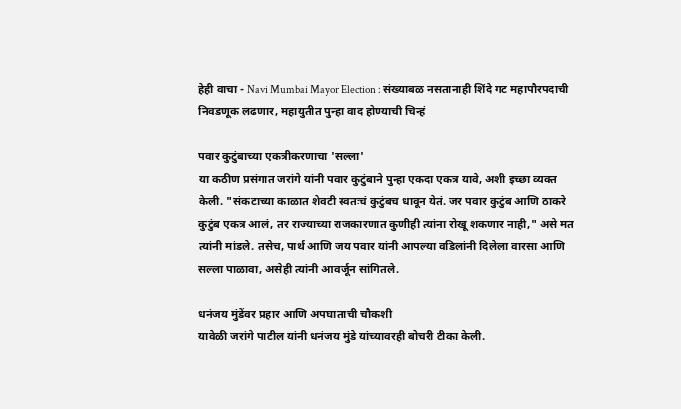हेही वाचा - Navi Mumbai Mayor Election : संख्याबळ नसतानाही शिंदे गट महापौरपदाची निवडणूक लढणार, महायुतीत पुन्हा वाद होण्याची चिन्हं

पवार कुटुंबाच्या एकत्रीकरणाचा 'सल्ला'
या कठीण प्रसंगात जरांगे यांनी पवार कुटुंबाने पुन्हा एकदा एकत्र यावे, अशी इच्छा व्यक्त केली. "संकटाच्या काळात शेवटी स्वतःचं कुटुंबच धावून येतं. जर पवार कुटुंब आणि ठाकरे कुटुंब एकत्र आलं, तर राज्याच्या राजकारणात कुणीही त्यांना रोखू शकणार नाही," असे मत त्यांनी मांडले. तसेच, पार्थ आणि जय पवार यांनी आपल्या वडिलांनी दिलेला वारसा आणि सल्ला पाळावा, असेही त्यांनी आवर्जून सांगितले.

धनंजय मुंडेंवर प्रहार आणि अपघाताची चौकशी
यावेळी जरांगे पाटील यांनी धनंजय मुंडे यांच्यावरही बोचरी टीका केली.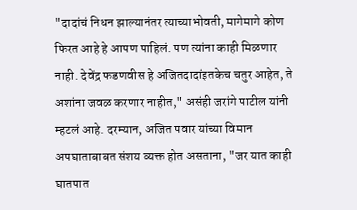"दादांचं निधन झाल्यानंतर त्याच्याभोवती, मागेमागे कोण फिरत आहे हे आपण पाहिलं. पण त्यांना काही मिळणार नाही. देवेंद्र फडणवीस हे अजितदादांइतकेच चतुर आहेत, ते अशांना जवळ करणार नाहीत," असंही जरांगे पाटील यांनी म्हटलं आहे. दरम्यान, अजित पवार यांच्या विमान अपघाताबाबत संशय व्यक्त होत असताना, "जर यात काही घातपात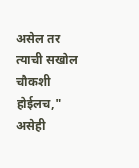असेल तर त्याची सखोल चौकशी होईलच," असेही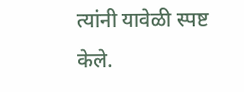त्यांनी यावेळी स्पष्ट केले.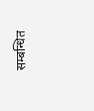सम्बन्धित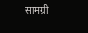सामग्री